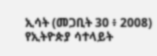ኢሳት (መጋቢት 30 ፥ 2008) የኢትዮጵያ ሳተላይት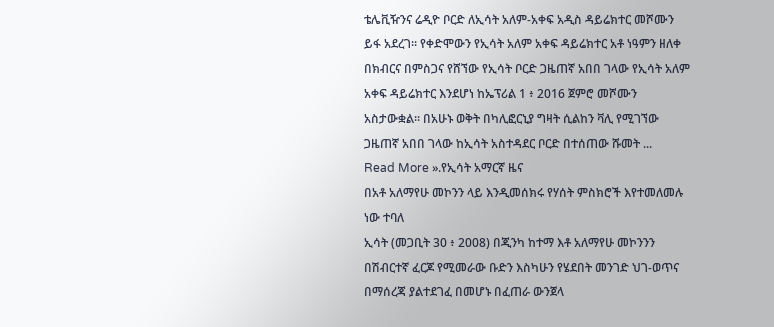ቴሌቪዥንና ሬዲዮ ቦርድ ለኢሳት አለም-አቀፍ አዲስ ዳይሬክተር መሾሙን ይፋ አደረገ። የቀድሞውን የኢሳት አለም አቀፍ ዳይሬክተር አቶ ነዓምን ዘለቀ በክብርና በምስጋና የሸኘው የኢሳት ቦርድ ጋዜጠኛ አበበ ገላው የኢሳት አለም አቀፍ ዳይሬክተር እንደሆነ ከኤፕሪል 1 ፥ 2016 ጀምሮ መሾሙን አስታውቋል። በአሁኑ ወቅት በካሊፎርኒያ ግዛት ሲልከን ቫሊ የሚገኘው ጋዜጠኛ አበበ ገላው ከኢሳት አስተዳደር ቦርድ በተሰጠው ሹመት ...
Read More ».የኢሳት አማርኛ ዜና
በአቶ አለማየሁ መኮንን ላይ እንዲመሰክሩ የሃሰት ምስክሮች እየተመለመሉ ነው ተባለ
ኢሳት (መጋቢት 30 ፥ 2008) በጂንካ ከተማ እቶ አለማየሁ መኮንንን በሽብርተኛ ፈርጆ የሚመራው ቡድን እስካሁን የሄደበት መንገድ ህገ-ወጥና በማሰረጃ ያልተደገፈ በመሆኑ በፈጠራ ውንጀላ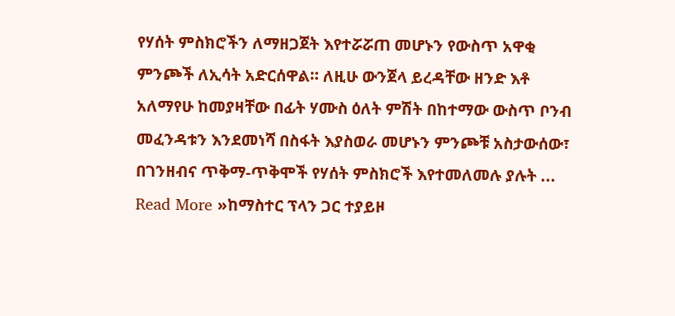የሃሰት ምስክሮችን ለማዘጋጀት እየተሯሯጠ መሆኑን የውስጥ አዋቂ ምንጮች ለኢሳት አድርሰዋል። ለዚሁ ውንጀላ ይረዳቸው ዘንድ እቶ አለማየሁ ከመያዛቸው በፊት ሃሙስ ዕለት ምሽት በከተማው ውስጥ ቦንብ መፈንዳቱን እንደመነሻ በስፋት እያስወራ መሆኑን ምንጮቹ አስታውሰው፣ በገንዘብና ጥቅማ-ጥቅሞች የሃሰት ምስክሮች እየተመለመሉ ያሉት ...
Read More »ከማስተር ፕላን ጋር ተያይዞ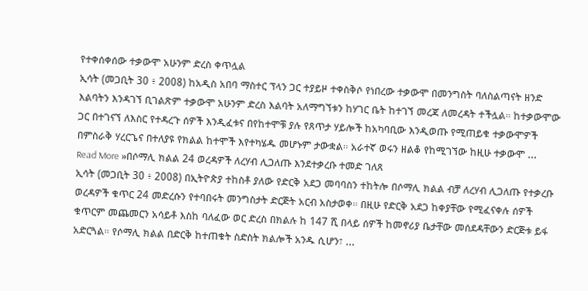የተቀሰቀሰው ተቃውሞ አሁንም ድረስ ቀጥሏል
ኢሳት (መጋቢት 30 ፥ 2008) ከአዲስ አበባ ማስተር ፕላን ጋር ተያይዞ ተቀስቅሶ የነበረው ተቃውሞ በመንግስት ባለስልጣናት ዘንድ እልባትን እንዳገኘ ቢገልጽም ተቃውሞ አሁንም ድረስ እልባት አለማግኘቱን ከሃገር ቤት ከተገኘ መረጃ ለመረዳት ተችሏል። ከተቃውሞው ጋር በተገናኘ ለእስር የተዳረጉ ሰዎች እንዲፈቱና በየከተሞቹ ያሉ የጸጥታ ሃይሎች ከአካባቢው እንዲወጡ የሚጠይቁ ተቃውሞዎች በምስራቅ ሃረርጌና በተለያዩ የክልል ከተሞች እየተካሄዱ መሆኑም ታውቋል። አራተኛ ወሩን ዘልቆ የከሚገኘው ከዚሁ ተቃውሞ ...
Read More »በሶማሊ ክልል 24 ወረዳዎች ለረሃብ ሊጋለጡ እንደተቃረቡ ተመድ ገለጸ
ኢሳት (መጋቢት 30 ፥ 2008) በኢትዮጵያ ተከስቶ ያለው የድርቅ አደጋ መባባስን ተከትሎ በሶማሊ ክልል ብቻ ለረሃብ ሊጋለጡ የተቃረቡ ወረዳዎች ቁጥር 24 መድረሱን የተባበሩት መንግስታት ድርጅት አርብ አስታወቀ። በዚሁ የድርቅ አደጋ ከቀያቸው የሚፈናቀሉ ሰዎች ቁጥርም መጨመርን አሳይቶ እስከ ባለፈው ወር ድረስ በክልሉ ከ 147 ሺ በላይ ሰዎች ከመኖሪያ ቤታቸው መሰደዳቸውን ድርጅቱ ይፋ አድርጓል። የሶማሊ ክልል በድርቅ ከተጠቁት ስድስት ክልሎች አንዱ ሲሆን፣ ...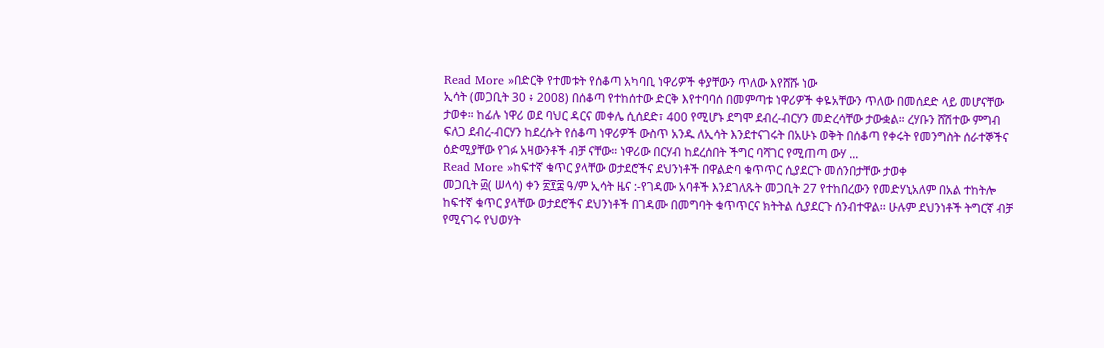Read More »በድርቅ የተመቱት የሰቆጣ አካባቢ ነዋሪዎች ቀያቸውን ጥለው እየሸሹ ነው
ኢሳት (መጋቢት 30 ፥ 2008) በሰቆጣ የተከሰተው ድርቅ እየተባባሰ በመምጣቱ ነዋሪዎች ቀዬአቸውን ጥለው በመሰደድ ላይ መሆናቸው ታወቀ። ከፊሉ ነዋሪ ወደ ባህር ዳርና መቀሌ ሲሰደድ፣ 400 የሚሆኑ ደግሞ ደብረ-ብርሃን መድረሳቸው ታውቋል። ረሃቡን ሸሽተው ምግብ ፍለጋ ደብረ-ብርሃን ከደረሱት የሰቆጣ ነዋሪዎች ውስጥ አንዱ ለኢሳት እንደተናገሩት በአሁኑ ወቅት በሰቆጣ የቀሩት የመንግስት ሰራተኞችና ዕድሚያቸው የገፉ አዛውንቶች ብቻ ናቸው። ነዋሪው በርሃብ ከደረሰበት ችግር ባሻገር የሚጠጣ ውሃ ...
Read More »ከፍተኛ ቁጥር ያላቸው ወታደሮችና ደህንነቶች በዋልድባ ቁጥጥር ሲያደርጉ መሰንበታቸው ታወቀ
መጋቢት ፴( ሠላሳ) ቀን ፳፻፰ ዓ/ም ኢሳት ዜና :-የገዳሙ አባቶች እንደገለጹት መጋቢት 27 የተከበረውን የመድሃኒአለም በአል ተከትሎ ከፍተኛ ቁጥር ያላቸው ወታደሮችና ደህንነቶች በገዳሙ በመግባት ቁጥጥርና ክትትል ሲያደርጉ ሰንብተዋል፡፡ ሁሉም ደህንነቶች ትግርኛ ብቻ የሚናገሩ የህወሃት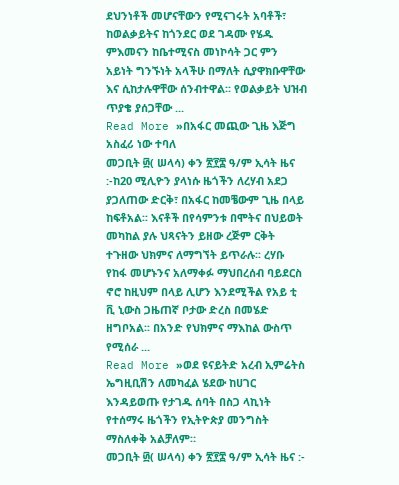ደህንነቶች መሆናቸውን የሚናገሩት አባቶች፣ ከወልቃይትና ከጎንደር ወደ ገዳሙ የሄዱ ምእመናን ከቤተሚናስ መነኮሳት ጋር ምን አይነት ግንኙነት አላችሁ በማለት ሲያዋክቡዋቸው እና ሲከታሉዋቸው ሰንብተዋል፡፡ የወልቃይት ህዝብ ጥያቄ ያሰጋቸው ...
Read More »በአፋር መጪው ጊዜ እጅግ አስፈሪ ነው ተባለ
መጋቢት ፴( ሠላሳ) ቀን ፳፻፰ ዓ/ም ኢሳት ዜና :-ከ20 ሚሊዮን ያላነሱ ዜጎችን ለረሃብ አደጋ ያጋለጠው ድርቅ፣ በአፋር ከመቼውም ጊዜ በላይ ከፍቶአል፡፡ እናቶች በየሳምንቱ በሞትና በህይወት መካከል ያሉ ህጻናትን ይዘው ረጅም ርቅት ተጉዘው ህክምና ለማግኘት ይጥራሉ፡፡ ረሃቡ የከፋ መሆኑንና አለማቀፉ ማህበረሰብ ባይደርስ ኖሮ ከዚህም በላይ ሊሆን እንደሚችል የአይ ቲ ቪ ኒውስ ጋዜጠኛ ቦታው ድረስ በመሄድ ዘግቦአል፡፡ በአንድ የህክምና ማእከል ውስጥ የሚሰራ ...
Read More »ወደ ዩናይትድ አረብ ኢምሬትስ ኤግዚቢሽን ለመካፈል ሄደው ከሀገር እንዳይወጡ የታገዱ ሰባት በስጋ ላኪነት የተሰማሩ ዜጎችን የኢትዮጵያ መንግስት ማስለቀቅ አልቻለም።
መጋቢት ፴( ሠላሳ) ቀን ፳፻፰ ዓ/ም ኢሳት ዜና :-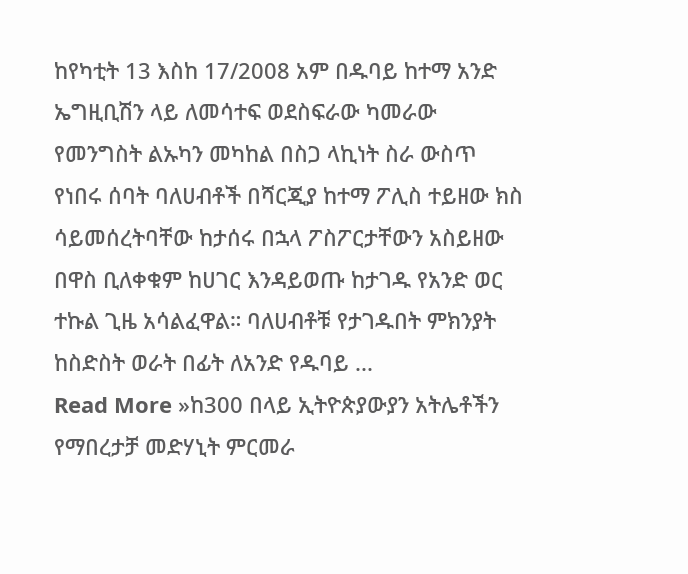ከየካቲት 13 እስከ 17/2008 አም በዱባይ ከተማ አንድ ኤግዚቢሽን ላይ ለመሳተፍ ወደስፍራው ካመራው የመንግስት ልኡካን መካከል በስጋ ላኪነት ስራ ውስጥ የነበሩ ሰባት ባለሀብቶች በሻርጂያ ከተማ ፖሊስ ተይዘው ክስ ሳይመሰረትባቸው ከታሰሩ በኋላ ፖስፖርታቸውን አስይዘው በዋስ ቢለቀቁም ከሀገር እንዳይወጡ ከታገዱ የአንድ ወር ተኩል ጊዜ አሳልፈዋል። ባለሀብቶቹ የታገዱበት ምክንያት ከስድስት ወራት በፊት ለአንድ የዱባይ ...
Read More »ከ300 በላይ ኢትዮጵያውያን አትሌቶችን የማበረታቻ መድሃኒት ምርመራ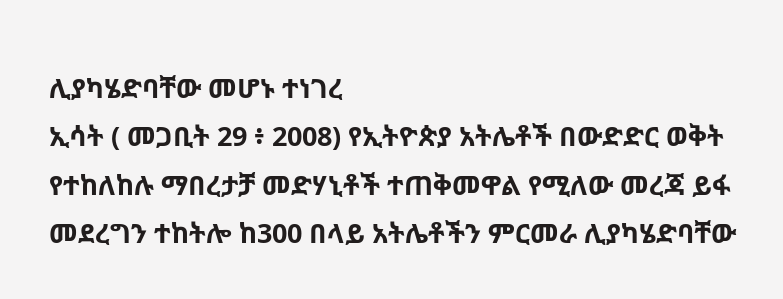ሊያካሄድባቸው መሆኑ ተነገረ
ኢሳት ( መጋቢት 29 ፥ 2008) የኢትዮጵያ አትሌቶች በውድድር ወቅት የተከለከሉ ማበረታቻ መድሃኒቶች ተጠቅመዋል የሚለው መረጃ ይፋ መደረግን ተከትሎ ከ300 በላይ አትሌቶችን ምርመራ ሊያካሄድባቸው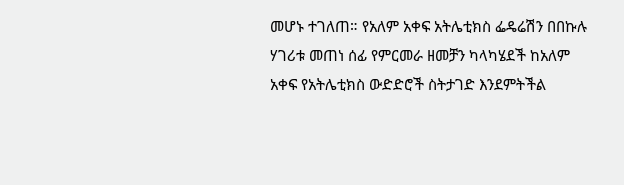መሆኑ ተገለጠ። የአለም አቀፍ አትሌቲክስ ፌዴሬሽን በበኩሉ ሃገሪቱ መጠነ ሰፊ የምርመራ ዘመቻን ካላካሄደች ከአለም አቀፍ የአትሌቲክስ ውድድሮች ስትታገድ እንደምትችል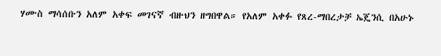ሃሙስ ማሳሰቡን አለም አቀፍ መገናኛ ብዙህን ዘግበዋል። የአለም አቀፉ የጸረ-ማበረታቻ ኤጄንሲ በአሁኑ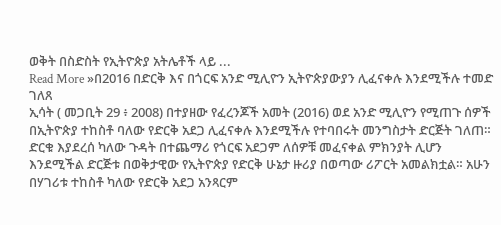ወቅት በስድስት የኢትዮጵያ አትሌቶች ላይ ...
Read More »በ2016 በድርቅ እና በጎርፍ አንድ ሚሊዮን ኢትዮጵያውያን ሊፈናቀሉ እንደሚችሉ ተመድ ገለጸ
ኢሳት ( መጋቢት 29 ፥ 2008) በተያዘው የፈረንጆች አመት (2016) ወደ አንድ ሚሊዮን የሚጠጉ ሰዎች በኢትዮጵያ ተከስቶ ባለው የድርቅ አደጋ ሊፈናቀሉ እንደሚችሉ የተባበሩት መንግስታት ድርጅት ገለጠ። ድርቁ እያደረሰ ካለው ጉዳት በተጨማሪ የጎርፍ አደጋም ለሰዎቹ መፈናቀል ምክንያት ሊሆን እንደሚችል ድርጅቱ በወቅታዊው የኢትዮጵያ የድርቅ ሁኔታ ዙሪያ በወጣው ሪፖርት አመልክቷል። አሁን በሃገሪቱ ተከስቶ ካለው የድርቅ አደጋ አንጻርም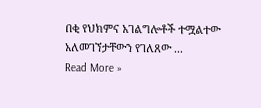በቂ የህክምና አገልግሎቶች ተሟልተው አለመገኘታቸውን የገለጸው ...
Read More »